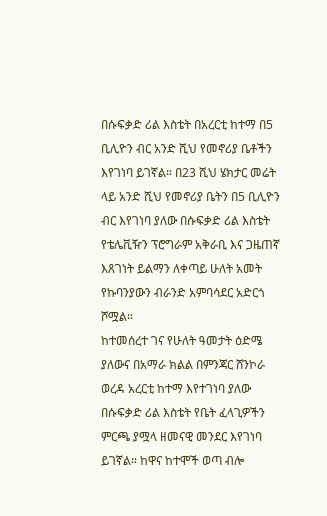በሱፍቃድ ሪል እስቴት በአረርቲ ከተማ በ5 ቢሊዮን ብር አንድ ሺህ የመኖሪያ ቤቶችን እየገነባ ይገኛል። በ23 ሺህ ሄክታር መሬት ላይ አንድ ሺህ የመኖሪያ ቤትን በ5 ቢሊዮን ብር እየገነባ ያለው በሱፍቃድ ሪል እስቴት የቴሌቪዥን ፕሮግራም አቅራቢ እና ጋዜጠኛ እጸገነት ይልማን ለቀጣይ ሁለት አመት የኩባንያውን ብራንድ አምባሳደር አድርጎ ሾሟል።
ከተመሰረተ ገና የሁለት ዓመታት ዕድሜ ያለውና በአማራ ክልል በምንጃር ሸንኮራ ወረዳ አረርቲ ከተማ እየተገነባ ያለው በሱፍቃድ ሪል እስቴት የቤት ፈላጊዎችን ምርጫ ያሟላ ዘመናዊ መንደር እየገነባ ይገኛል። ከዋና ከተሞች ወጣ ብሎ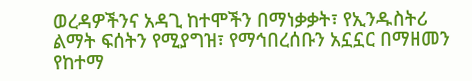ወረዳዎችንና አዳጊ ከተሞችን በማነቃቃት፣ የኢንዱስትሪ ልማት ፍሰትን የሚያግዝ፣ የማኅበረሰቡን አኗኗር በማዘመን የከተማ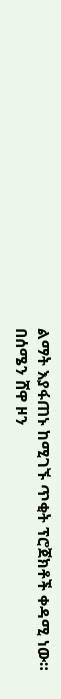ልማት እያፋጠኑ ከሚገኙ ጥቂት ፕሮጀክቶች ቀዳሚ ነው።
በሰሜን ሸዋ ዞን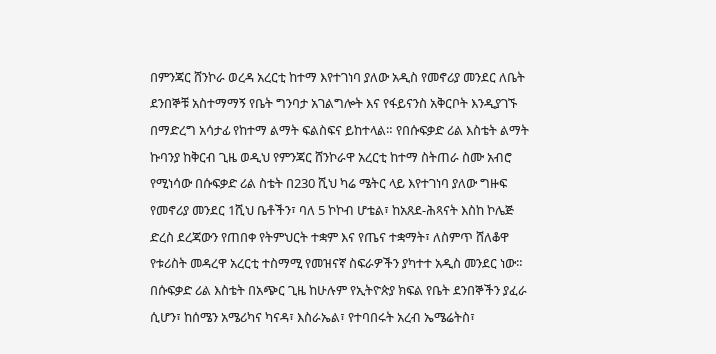በምንጃር ሸንኮራ ወረዳ አረርቲ ከተማ እየተገነባ ያለው አዲስ የመኖሪያ መንደር ለቤት ደንበኞቹ አስተማማኝ የቤት ግንባታ አገልግሎት እና የፋይናንስ አቅርቦት እንዲያገኙ በማድረግ አሳታፊ የከተማ ልማት ፍልስፍና ይከተላል። የበሱፍቃድ ሪል እስቴት ልማት ኩባንያ ከቅርብ ጊዜ ወዲህ የምንጃር ሸንኮራዋ አረርቲ ከተማ ስትጠራ ስሙ አብሮ የሚነሳው በሱፍቃድ ሪል ስቴት በ230 ሺህ ካሬ ሜትር ላይ እየተገነባ ያለው ግዙፍ የመኖሪያ መንደር 1ሺህ ቤቶችን፣ ባለ 5 ኮኮብ ሆቴል፣ ከአጸደ-ሕጻናት እስከ ኮሌጅ ድረስ ደረጃውን የጠበቀ የትምህርት ተቋም እና የጤና ተቋማት፣ ለስምጥ ሸለቆዋ የቱሪስት መዳረዋ አረርቲ ተስማሚ የመዝናኛ ስፍራዎችን ያካተተ አዲስ መንደር ነው።
በሱፍቃድ ሪል እስቴት በአጭር ጊዜ ከሁሉም የኢትዮጵያ ክፍል የቤት ደንበኞችን ያፈራ ሲሆን፣ ከሰሜን አሜሪካና ካናዳ፣ እስራኤል፣ የተባበሩት አረብ ኤሜሬትስ፣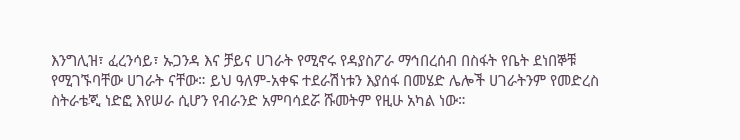እንግሊዝ፣ ፈረንሳይ፣ ኡጋንዳ እና ቻይና ሀገራት የሚኖሩ የዳያስፖራ ማኅበረሰብ በስፋት የቤት ደነበኞቹ የሚገኙባቸው ሀገራት ናቸው። ይህ ዓለም-አቀፍ ተደራሽነቱን እያሰፋ በመሄድ ሌሎች ሀገራትንም የመድረስ ስትራቴጂ ነድፎ እየሠራ ሲሆን የብራንድ አምባሳደሯ ሹመትም የዚሁ አካል ነው።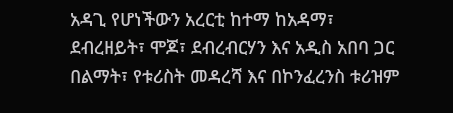አዳጊ የሆነችውን አረርቲ ከተማ ከአዳማ፣ ደብረዘይት፣ ሞጆ፣ ደብረብርሃን እና አዲስ አበባ ጋር በልማት፣ የቱሪስት መዳረሻ እና በኮንፈረንስ ቱሪዝም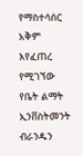የማስተሳሰር አቅም እየፈጠረ የሚገኘው የቤት ልማት ኢንቨስትመንት ብራንዱን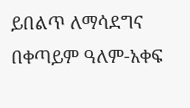ይበልጥ ለማሳደግና በቀጣይም ዓለም-አቀፍ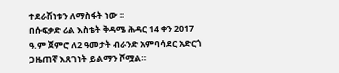ተደራሽነቱን ለማስፋት ነው ፡፡
በሱፍቃድ ሪል እስቴት ቅዳሜ ሕዳር 14 ቀን 2017 ዓ.ም ጀምሮ ለ2 ዓመታት ብራንድ አምባሳደር አድርጎ ጋዜጠኛ እጸገነት ይልማን ሾሟል።